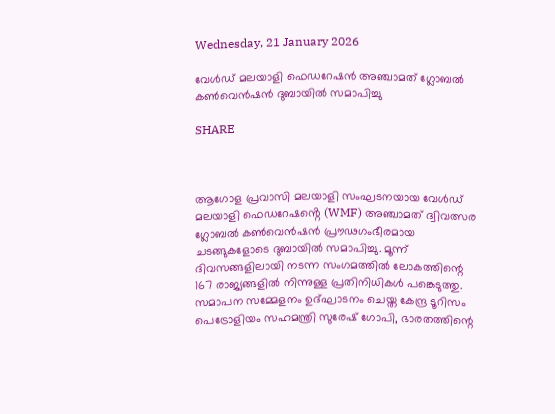Wednesday, 21 January 2026

വേൾഡ് മലയാളി ഫെഡറേഷൻ അഞ്ചാമത് ഗ്ലോബൽ കൺവെൻഷൻ ദുബായിൽ സമാപിച്ചു

SHARE



ആഗോള പ്രവാസി മലയാളി സംഘടനയായ വേൾഡ് മലയാളി ഫെഡറേഷൻ്റെ (WMF) അഞ്ചാമത് ദ്വിവത്സര ഗ്ലോബൽ കൺവെൻഷൻ പ്രൗഢഗംഭീരമായ ചടങ്ങുകളോടെ ദുബായിൽ സമാപിച്ചു. മൂന്ന് ദിവസങ്ങളിലായി നടന്ന സംഗമത്തിൽ ലോകത്തിന്റെ 167 രാജ്യങ്ങളിൽ നിന്നുള്ള പ്രതിനിധികൾ പങ്കെടുത്തു. സമാപന സമ്മേളനം ഉദ്ഘാടനം ചെയ്ത കേന്ദ്ര ടൂറിസം പെട്രോളിയം സഹമന്ത്രി സുരേഷ് ഗോപി, ഭാരതത്തിന്റെ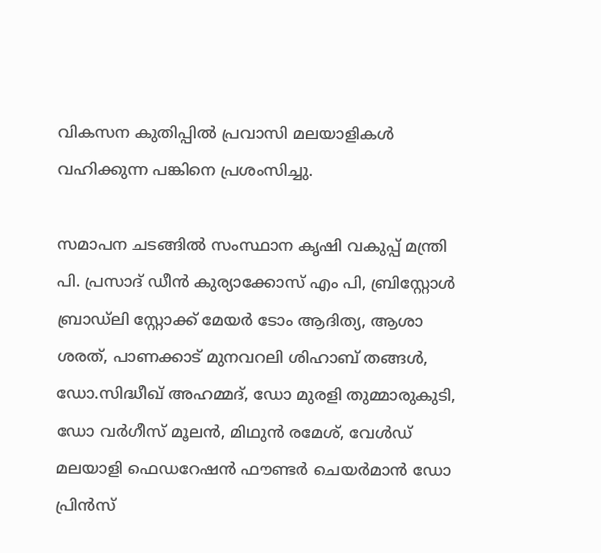വികസന കുതിപ്പിൽ പ്രവാസി മലയാളികൾ വഹിക്കുന്ന പങ്കിനെ പ്രശംസിച്ചു.

സമാപന ചടങ്ങിൽ സംസ്ഥാന കൃഷി വകുപ്പ് മന്ത്രി പി. പ്രസാദ് ഡീൻ കുര്യാക്കോസ് എം പി, ബ്രിസ്റ്റോൾ ബ്രാഡ്‌ലി സ്റ്റോക്ക് മേയർ ടോം ആദിത്യ, ആശാ ശരത്, പാണക്കാട് മുനവറലി ശിഹാബ് തങ്ങൾ, ഡോ.സിദ്ധീഖ് അഹമ്മദ്, ഡോ മുരളി തുമ്മാരുകുടി, ഡോ വർഗീസ് മൂലൻ, മിഥുൻ രമേശ്, വേൾഡ് മലയാളി ഫെഡറേഷൻ ഫൗണ്ടർ ചെയർമാൻ ഡോ പ്രിൻസ്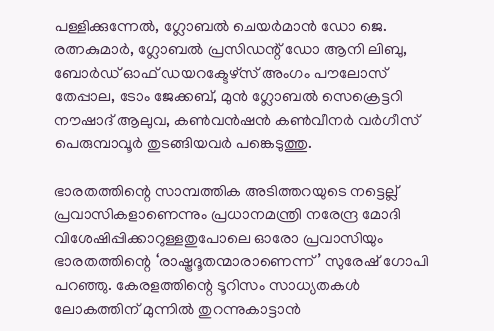പള്ളിക്കുന്നേൽ, ഗ്ലോബൽ ചെയർമാൻ ഡോ ജെ. രത്നകുമാർ, ഗ്ലോബൽ പ്രസിഡന്റ് ഡോ ആനി ലിബു, ബോർഡ് ഓഫ് ഡയറക്ടേഴ്സ് അംഗം പൗലോസ് തേപ്പാല, ടോം ജേക്കബ്, മുൻ ഗ്ലോബൽ സെക്രെട്ടറി നൗഷാദ് ആലുവ, കൺവൻഷൻ കൺവീനർ വർഗീസ് പെരുമ്പാവൂർ തുടങ്ങിയവർ പങ്കെടുത്തു.

ഭാരതത്തിന്റെ സാമ്പത്തിക അടിത്തറയുടെ നട്ടെല്ല് പ്രവാസികളാണെന്നും പ്രധാനമന്ത്രി നരേന്ദ്ര മോദി വിശേഷിപ്പിക്കാറുള്ളതുപോലെ ഓരോ പ്രവാസിയും ഭാരതത്തിന്റെ ‘രാഷ്ട്രദൂതന്മാരാണെന്ന്’ സുരേഷ് ഗോപി പറഞ്ഞു. കേരളത്തിന്റെ ടൂറിസം സാധ്യതകൾ ലോകത്തിന് മുന്നിൽ തുറന്നുകാട്ടാൻ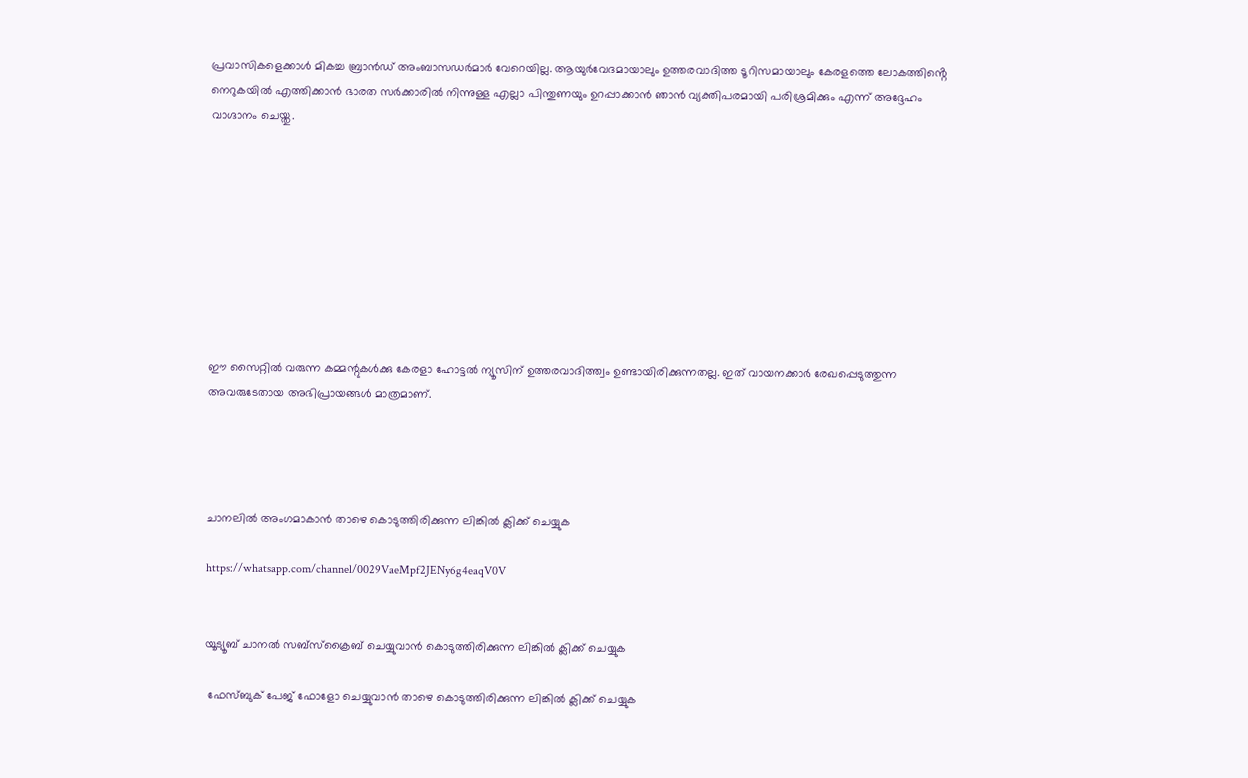പ്രവാസികളെക്കാൾ മികച്ച ബ്രാൻഡ് അംബാസഡർമാർ വേറെയില്ല. ആയുർവേദമായാലും ഉത്തരവാദിത്ത ടൂറിസമായാലും കേരളത്തെ ലോകത്തിൻ്റെ നെറുകയിൽ എത്തിക്കാൻ ഭാരത സർക്കാരിൽ നിന്നുള്ള എല്ലാ പിന്തുണയും ഉറപ്പാക്കാൻ ഞാൻ വ്യക്തിപരമായി പരിശ്രമിക്കും എന്ന് അദ്ദേഹം വാഗ്ദാനം ചെയ്തു.









ഈ സൈറ്റിൽ വരുന്ന കമ്മന്റുകൾക്കു കേരളാ ഹോട്ടൽ ന്യൂസിന് ഉത്തരവാദിത്ത്വം ഉണ്ടായിരിക്കുന്നതല്ല. ഇത് വായനക്കാർ രേഖപ്പെടുത്തുന്ന അവരുടേതായ അഭിപ്രായങ്ങൾ മാത്രമാണ്.




ചാനലിൽ അംഗമാകാൻ താഴെ കൊടുത്തിരിക്കുന്ന ലിങ്കിൽ ക്ലിക്ക് ചെയ്യുക

https://whatsapp.com/channel/0029VaeMpf2JENy6g4eaqV0V


യൂട്യൂബ് ചാനൽ സബ്സ്ക്രൈബ് ചെയ്യുവാൻ കൊടുത്തിരിക്കുന്ന ലിങ്കിൽ ക്ലിക്ക് ചെയ്യുക

 ഫേസ്ബുക് പേജ് ഫോളോ ചെയ്യുവാൻ താഴെ കൊടുത്തിരിക്കുന്ന ലിങ്കിൽ ക്ലിക്ക് ചെയ്യുക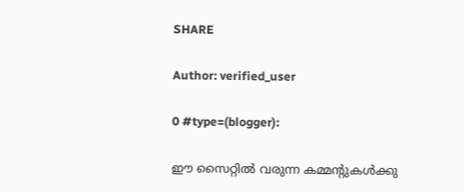SHARE

Author: verified_user

0 #type=(blogger):

ഈ സൈറ്റിൽ വരുന്ന കമ്മന്റുകൾക്കു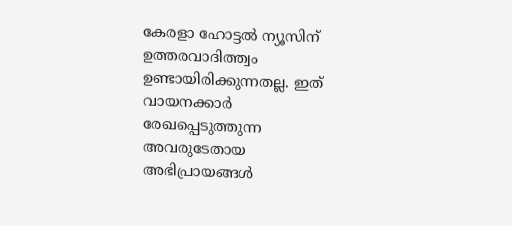കേരളാ ഹോട്ടൽ ന്യൂസിന് ഉത്തരവാദിത്ത്വം ഉണ്ടായിരിക്കുന്നതല്ല. ഇത് വായനക്കാർ രേഖപ്പെടുത്തുന്ന അവരുടേതായ അഭിപ്രായങ്ങൾ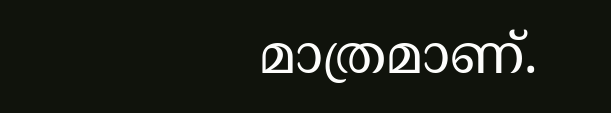മാത്രമാണ്.